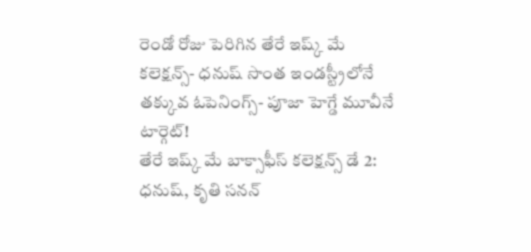రెండో రోజు పెరిగిన తేరే ఇష్క్ మే కలెక్షన్స్- ధనుష్ సొంత ఇండస్ట్రీలోనే తక్కువ ఓపెనింగ్స్- పూజా హెగ్డే మూవీనే టార్గెట్!
తేరే ఇష్క్ మే బాక్సాఫీస్ కలెక్షన్స్ డే 2: ధనుష్, కృతి సనన్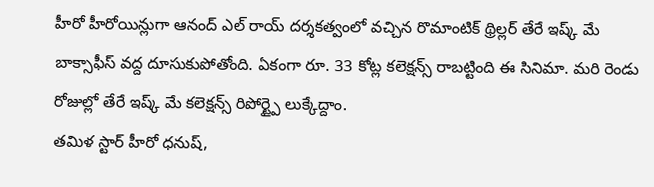హీరో హీరోయిన్లుగా ఆనంద్ ఎల్ రాయ్ దర్శకత్వంలో వచ్చిన రొమాంటిక్ థ్రిల్లర్ తేరే ఇష్క్ మే బాక్సాఫీస్ వద్ద దూసుకుపోతోంది. ఏకంగా రూ. 33 కోట్ల కలెక్షన్స్ రాబట్టింది ఈ సినిమా. మరి రెండు రోజుల్లో తేరే ఇష్క్ మే కలెక్షన్స్ రిపోర్ట్పై లుక్కేద్దాం.
తమిళ స్టార్ హీరో ధనుష్,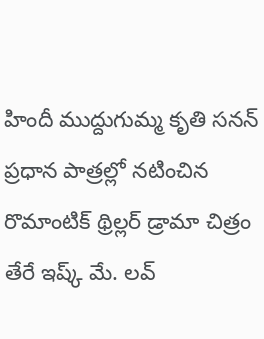హిందీ ముద్దుగుమ్మ కృతి సనన్ ప్రధాన పాత్రల్లో నటించిన రొమాంటిక్ థ్రిల్లర్ డ్రామా చిత్రం తేరే ఇష్క్ మే. లవ్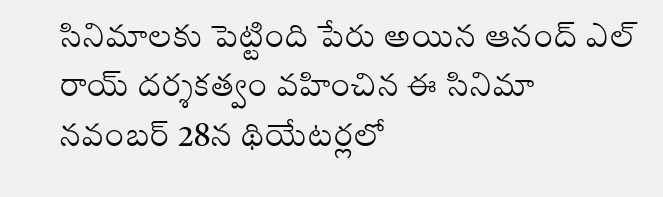సినిమాలకు పెట్టింది పేరు అయిన ఆనంద్ ఎల్ రాయ్ దర్శకత్వం వహించిన ఈ సినిమా నవంబర్ 28న థియేటర్లలో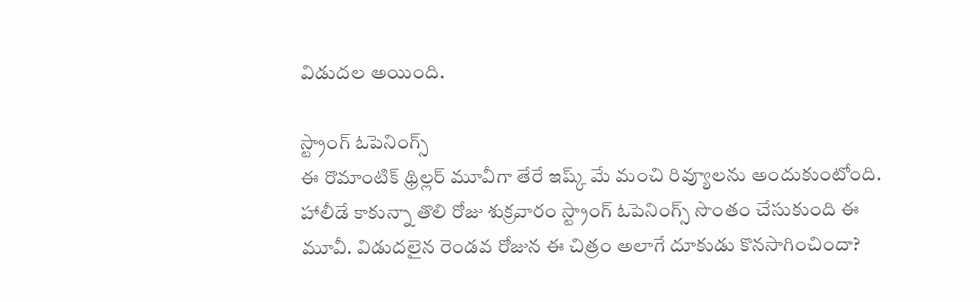విడుదల అయింది.

స్ట్రాంగ్ ఓపెనింగ్స్
ఈ రొమాంటిక్ థ్రిల్లర్ మూవీగా తేరే ఇష్క్ మే మంచి రివ్యూలను అందుకుంటోంది. హాలీడే కాకున్నా తొలి రోజు శుక్రవారం స్ట్రాంగ్ ఓపెనింగ్స్ సొంతం చేసుకుంది ఈ మూవీ. విడుదలైన రెండవ రోజున ఈ చిత్రం అలాగే దూకుడు కొనసాగించిందా?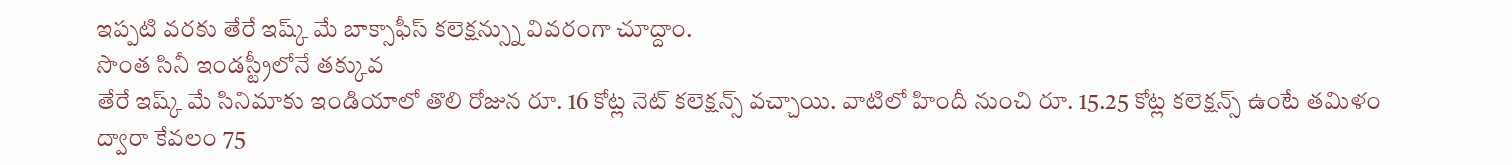ఇప్పటి వరకు తేరే ఇష్క్ మే బాక్సాఫీస్ కలెక్షన్స్ను వివరంగా చూద్దాం.
సొంత సినీ ఇండస్ట్రీలోనే తక్కువ
తేరే ఇష్క్ మే సినిమాకు ఇండియాలో తొలి రోజున రూ. 16 కోట్ల నెట్ కలెక్షన్స్ వచ్చాయి. వాటిలో హిందీ నుంచి రూ. 15.25 కోట్ల కలెక్షన్స్ ఉంటే తమిళం ద్వారా కేవలం 75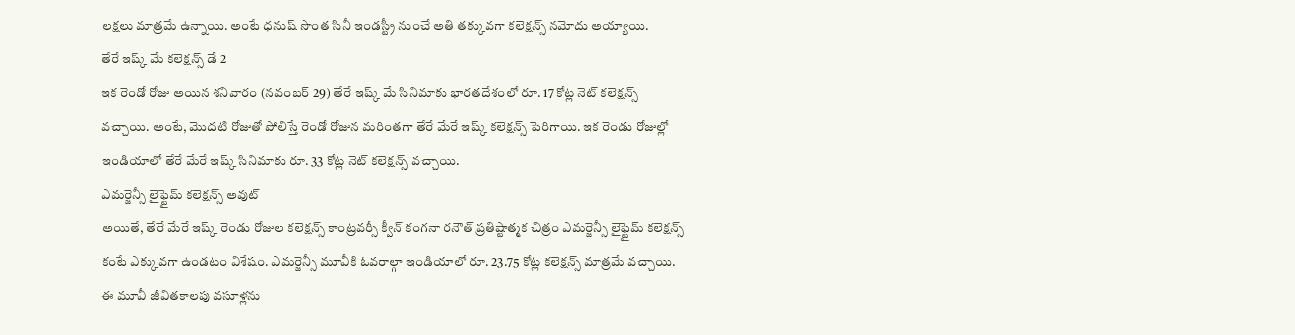లక్షలు మాత్రమే ఉన్నాయి. అంటే ధనుష్ సొంత సినీ ఇండస్ట్రీ నుంచే అతి తక్కువగా కలెక్షన్స్ నమోదు అయ్యాయి.
తేరే ఇష్క్ మే కలెక్షన్స్ డే 2
ఇక రెండో రోజు అయిన శనివారం (నవంబర్ 29) తేరే ఇష్క్ మే సినిమాకు భారతదేశంలో రూ. 17 కోట్ల నెట్ కలెక్షన్స్ వచ్చాయి. అంటే, మొదటి రోజుతో పోలిస్తే రెండో రోజున మరింతగా తేరే మేరే ఇష్క్ కలెక్షన్స్ పెరిగాయి. ఇక రెండు రోజుల్లో ఇండియాలో తేరే మేరే ఇష్క్ సినిమాకు రూ. 33 కోట్ల నెట్ కలెక్షన్స్ వచ్చాయి.
ఎమర్జెన్సీ లైఫ్టైమ్ కలెక్షన్స్ అవుట్
అయితే, తేరే మేరే ఇష్క్ రెండు రోజుల కలెక్షన్స్ కాంట్రవర్సీ క్వీన్ కంగనా రనౌత్ ప్రతిష్టాత్మక చిత్రం ఎమర్జెన్సీ లైఫ్టైమ్ కలెక్షన్స్ కంటే ఎక్కువగా ఉండటం విశేషం. ఎమర్జెన్సీ మూవీకి ఓవరాల్గా ఇండియాలో రూ. 23.75 కోట్ల కలెక్షన్స్ మాత్రమే వచ్చాయి. ఈ మూవీ జీవితకాలపు వసూళ్లను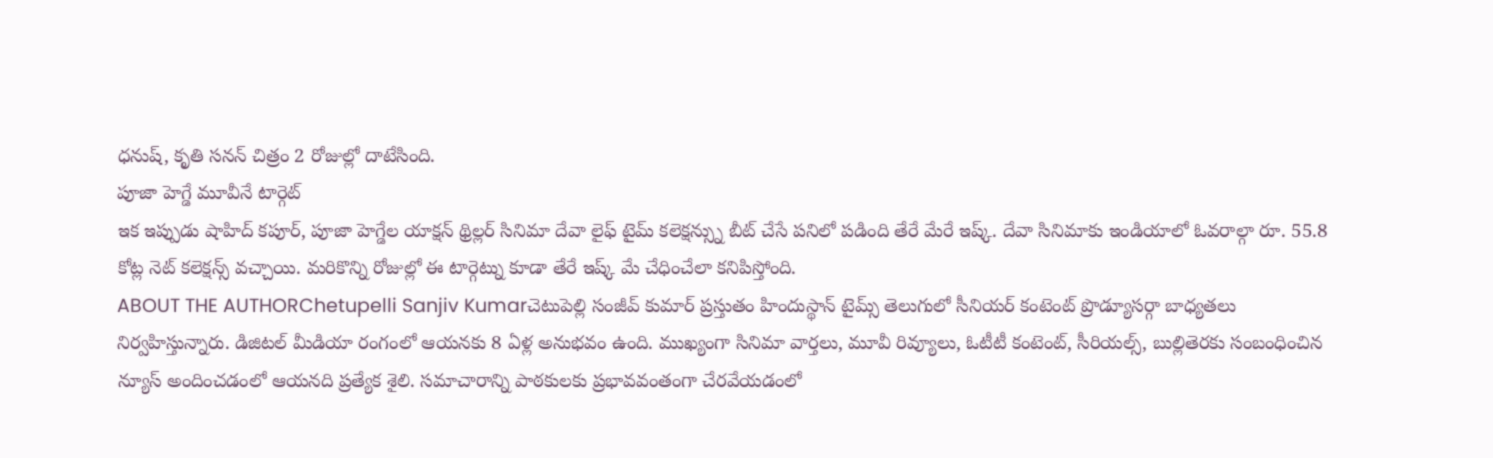ధనుష్, కృతి సనన్ చిత్రం 2 రోజుల్లో దాటేసింది.
పూజా హెగ్డే మూవీనే టార్గెట్
ఇక ఇప్పుడు షాహిద్ కపూర్, పూజా హెగ్డేల యాక్షన్ థ్రిల్లర్ సినిమా దేవా లైఫ్ టైమ్ కలెక్షన్స్ను బీట్ చేసే పనిలో పడింది తేరే మేరే ఇష్క్. దేవా సినిమాకు ఇండియాలో ఓవరాల్గా రూ. 55.8 కోట్ల నెట్ కలెక్షన్స్ వచ్చాయి. మరికొన్ని రోజుల్లో ఈ టార్గెట్ను కూడా తేరే ఇష్క్ మే చేధించేలా కనిపిస్తోంది.
ABOUT THE AUTHORChetupelli Sanjiv Kumarచెటుపెల్లి సంజీవ్ కుమార్ ప్రస్తుతం హిందుస్థాన్ టైమ్స్ తెలుగులో సీనియర్ కంటెంట్ ప్రొడ్యూసర్గా బాధ్యతలు నిర్వహిస్తున్నారు. డిజిటల్ మీడియా రంగంలో ఆయనకు 8 ఏళ్ల అనుభవం ఉంది. ముఖ్యంగా సినిమా వార్తలు, మూవీ రివ్యూలు, ఓటీటీ కంటెంట్, సీరియల్స్, బుల్లితెరకు సంబంధించిన న్యూస్ అందించడంలో ఆయనది ప్రత్యేక శైలి. సమాచారాన్ని పాఠకులకు ప్రభావవంతంగా చేరవేయడంలో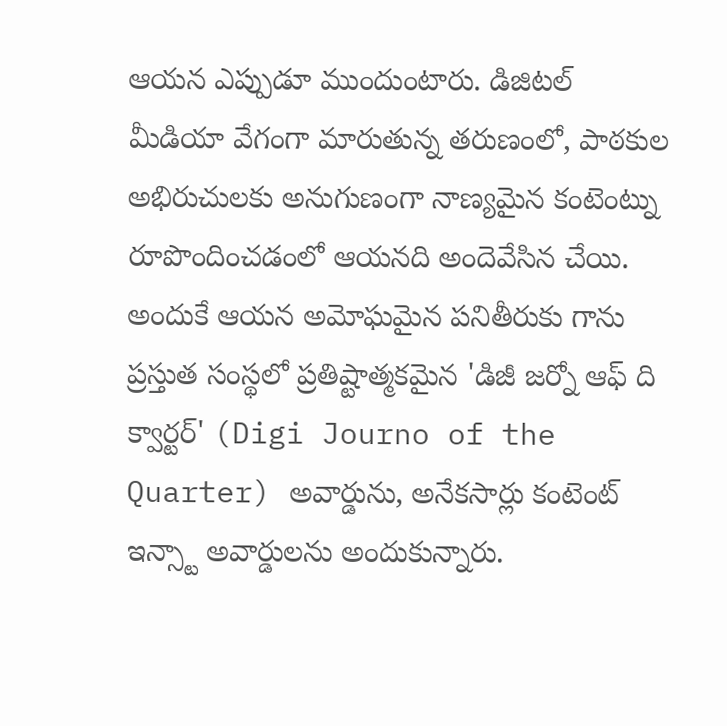ఆయన ఎప్పుడూ ముందుంటారు. డిజిటల్ మీడియా వేగంగా మారుతున్న తరుణంలో, పాఠకుల అభిరుచులకు అనుగుణంగా నాణ్యమైన కంటెంట్ను రూపొందించడంలో ఆయనది అందెవేసిన చేయి. అందుకే ఆయన అమోఘమైన పనితీరుకు గాను ప్రస్తుత సంస్థలో ప్రతిష్టాత్మకమైన 'డిజీ జర్నో ఆఫ్ ది క్వార్టర్' (Digi Journo of the Quarter) అవార్డును, అనేకసార్లు కంటెంట్ ఇన్స్టా అవార్డులను అందుకున్నారు.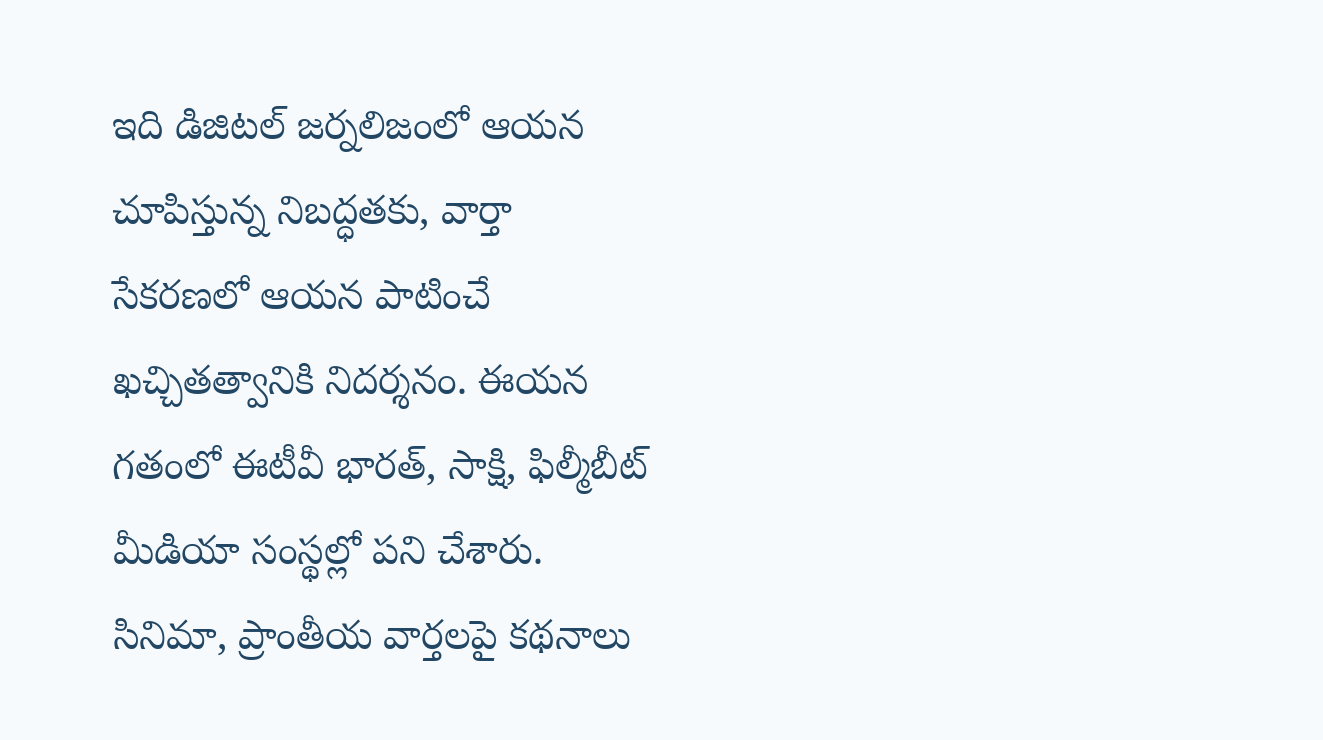ఇది డిజిటల్ జర్నలిజంలో ఆయన చూపిస్తున్న నిబద్ధతకు, వార్తా సేకరణలో ఆయన పాటించే ఖచ్చితత్వానికి నిదర్శనం. ఈయన గతంలో ఈటీవీ భారత్, సాక్షి, ఫిల్మీబీట్ మీడియా సంస్థల్లో పని చేశారు. సినిమా, ప్రాంతీయ వార్తలపై కథనాలు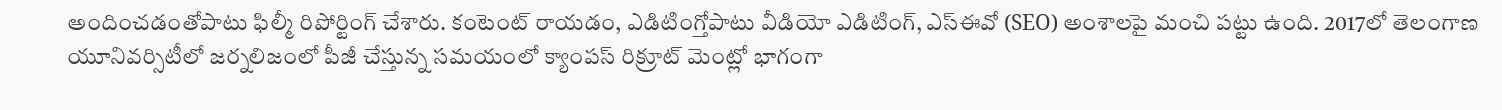అందించడంతోపాటు ఫిల్మీ రిపోర్టింగ్ చేశారు. కంటెంట్ రాయడం, ఎడిటింగ్తోపాటు వీడియో ఎడిటింగ్, ఎస్ఈవో (SEO) అంశాలపై మంచి పట్టు ఉంది. 2017లో తెలంగాణ యూనివర్సిటీలో జర్నలిజంలో పీజీ చేస్తున్న సమయంలో క్యాంపస్ రిక్రూట్ మెంట్లో భాగంగా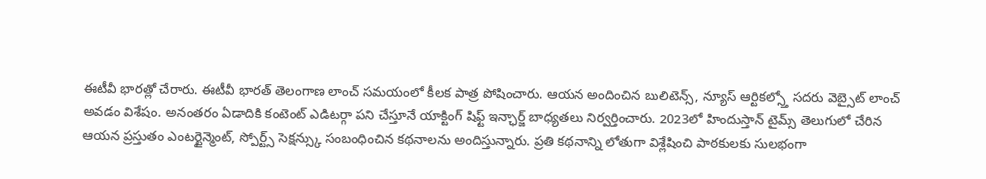ఈటీవీ భారత్లో చేరారు. ఈటీవీ భారత్ తెలంగాణ లాంచ్ సమయంలో కీలక పాత్ర పోషించారు. ఆయన అందించిన బులిటెన్స్, న్యూస్ ఆర్టికల్స్తో సదరు వెబ్సైట్ లాంచ్ అవడం విశేషం. అనంతరం ఏడాదికి కంటెంట్ ఎడిటర్గా పని చేస్తూనే యాక్టింగ్ షిఫ్ట్ ఇన్ఛార్జ్ బాధ్యతలు నిర్వర్తించారు. 2023లో హిందుస్తాన్ టైమ్స్ తెలుగులో చేరిన ఆయన ప్రస్తుతం ఎంటర్టైన్మెంట్, స్పోర్ట్స్ సెక్షన్స్కు సంబంధించిన కథనాలను అందిస్తున్నారు. ప్రతి కథనాన్ని లోతుగా విశ్లేషించి పాఠకులకు సులభంగా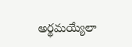అర్థమయ్యేలా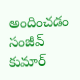అందించడం సంజీవ్ కుమార్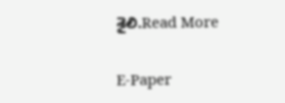శైలి.Read More

E-Paper